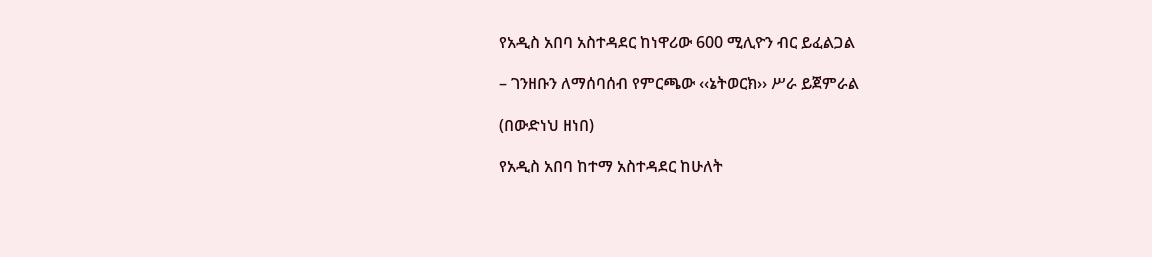የአዲስ አበባ አስተዳደር ከነዋሪው 600 ሚሊዮን ብር ይፈልጋል

– ገንዘቡን ለማሰባሰብ የምርጫው ‹‹ኔትወርክ›› ሥራ ይጀምራል

(በውድነህ ዘነበ)

የአዲስ አበባ ከተማ አስተዳደር ከሁለት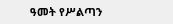ዓመት የሥልጣን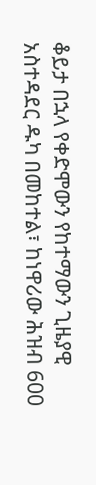ቆይታ በኋላ የቀድሞውን የከተማውን ጊዜያዊ አስተዳደር ዱካ በመከተል፣ ከነዋሪው ሕዝብ 600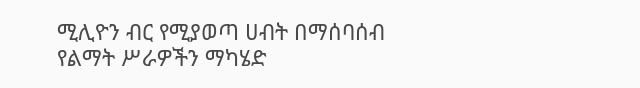ሚሊዮን ብር የሚያወጣ ሀብት በማሰባሰብ የልማት ሥራዎችን ማካሄድ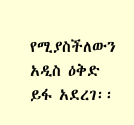የሚያስችለውን አዲስ ዕቅድ ይፋ አደረገ፡፡